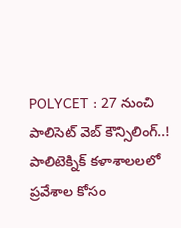POLYCET : 27 నుంచి పాలిసెట్ వెబ్ కౌన్సిలింగ్..!
పాలిటెక్నిక్ కళాశాలలలో ప్రవేశాల కోసం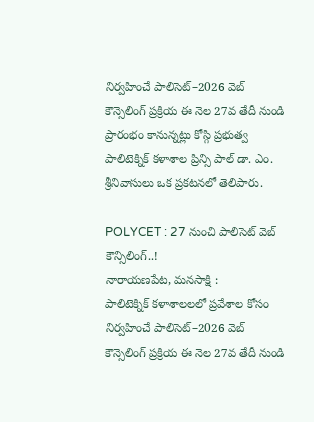నిర్వహించే పాలిసెట్–2026 వెబ్ కౌన్సెలింగ్ ప్రక్రియ ఈ నెల 27వ తేదీ నుండి ప్రారంభం కానున్నట్లు కోస్గి ప్రభుత్వ పాలిటెక్నిక్ కళాశాల ప్రిన్సి పాల్ డా. ఎం. శ్రీనివాసులు ఒక ప్రకటనలో తెలిపారు.

POLYCET : 27 నుంచి పాలిసెట్ వెబ్ కౌన్సిలింగ్..!
నారాయణపేట, మనసాక్షి :
పాలిటెక్నిక్ కళాశాలలలో ప్రవేశాల కోసం నిర్వహించే పాలిసెట్–2026 వెబ్ కౌన్సెలింగ్ ప్రక్రియ ఈ నెల 27వ తేదీ నుండి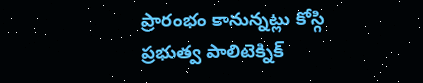ప్రారంభం కానున్నట్లు కోస్గి ప్రభుత్వ పాలిటెక్నిక్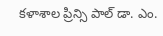కళాశాల ప్రిన్సి పాల్ డా. ఎం.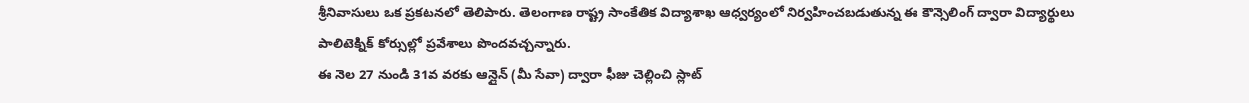శ్రీనివాసులు ఒక ప్రకటనలో తెలిపారు. తెలంగాణ రాష్ట్ర సాంకేతిక విద్యాశాఖ ఆధ్వర్యంలో నిర్వహించబడుతున్న ఈ కౌన్సెలింగ్ ద్వారా విద్యార్థులు పాలిటెక్నిక్ కోర్సుల్లో ప్రవేశాలు పొందవచ్చన్నారు.
ఈ నెల 27 నుండి 31వ వరకు ఆన్లైన్ (మీ సేవా) ద్వారా ఫీజు చెల్లించి స్లాట్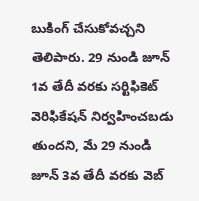బుకింగ్ చేసుకోవచ్చని తెలిపారు. 29 నుండి జూన్ 1వ తేదీ వరకు సర్టిఫికెట్ వెరిఫికేషన్ నిర్వహించబడు తుందని, మే 29 నుండి జూన్ 3వ తేదీ వరకు వెబ్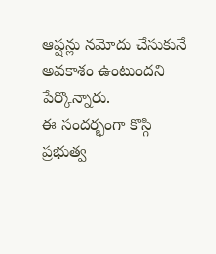ఆప్షన్లు నమోదు చేసుకునే అవకాశం ఉంటుందని పేర్కొన్నారు.
ఈ సందర్భంగా కొస్గి ప్రభుత్వ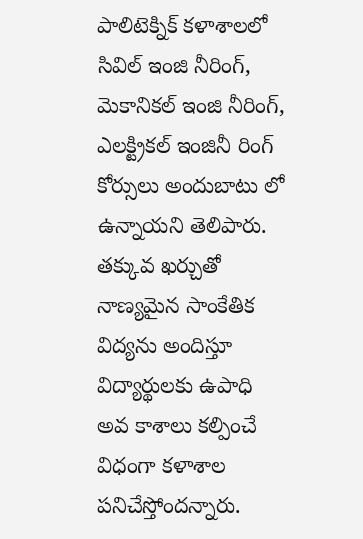పాలిటెక్నిక్ కళాశాలలో సివిల్ ఇంజి నీరింగ్, మెకానికల్ ఇంజి నీరింగ్, ఎలక్ట్రికల్ ఇంజినీ రింగ్ కోర్సులు అందుబాటు లో ఉన్నాయని తెలిపారు. తక్కువ ఖర్చుతో నాణ్యమైన సాంకేతిక విద్యను అందిస్తూ విద్యార్థులకు ఉపాధి అవ కాశాలు కల్పించే విధంగా కళాశాల పనిచేస్తోందన్నారు.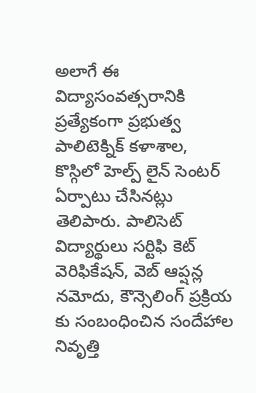అలాగే ఈ విద్యాసంవత్సరానికి ప్రత్యేకంగా ప్రభుత్వ పాలిటెక్నిక్ కళాశాల, కొస్గిలో హెల్ప్ లైన్ సెంటర్ ఏర్పాటు చేసినట్లు తెలిపారు. పాలిసెట్ విద్యార్థులు సర్టిఫి కెట్ వెరిఫికేషన్, వెబ్ ఆప్షన్ల నమోదు, కౌన్సెలింగ్ ప్రక్రియ కు సంబంధించిన సందేహాల నివృత్తి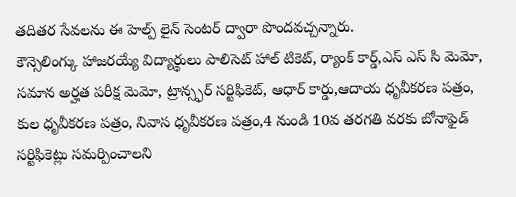తదితర సేవలను ఈ హెల్ప్ లైన్ సెంటర్ ద్వారా పొందవచ్చన్నారు.
కౌన్సెలింగ్కు హాజరయ్యే విద్యార్థులు పాలిసెట్ హాల్ టికెట్, ర్యాంక్ కార్డ్,ఎస్ ఎస్ సి మెమో, సమాన అర్హత పరీక్ష మెమో, ట్రాన్స్ఫర్ సర్టిఫికెట్, ఆధార్ కార్డు,ఆదాయ ధృవీకరణ పత్రం, కుల ధృవీకరణ పత్రం, నివాస ధృవీకరణ పత్రం,4 నుండి 10వ తరగతి వరకు బోనాఫైడ్ సర్టిఫికెట్లు సమర్పించాలని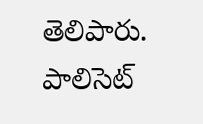తెలిపారు.
పాలిసెట్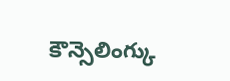కౌన్సెలింగ్కు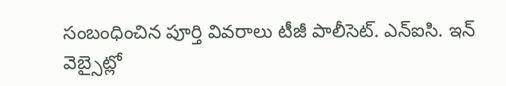సంబంధించిన పూర్తి వివరాలు టీజీ పాలీసెట్. ఎన్ఐసి. ఇన్ వెబ్సైట్లో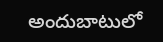అందుబాటులో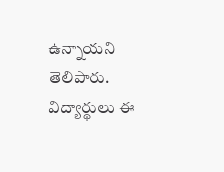ఉన్నాయని తెలిపారు. విద్యార్థులు ఈ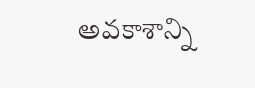అవకాశాన్ని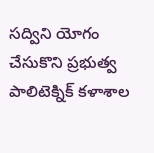సద్విని యోగం చేసుకొని ప్రభుత్వ పాలిటెక్నిక్ కళాశాల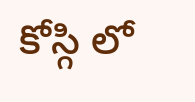కోస్గి లో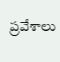ప్రవేశాలు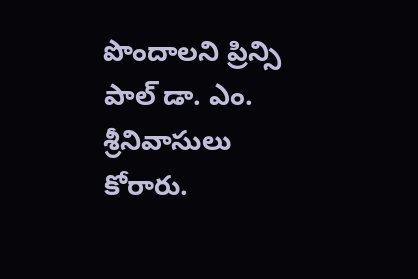పొందాలని ప్రిన్సి పాల్ డా. ఎం. శ్రీనివాసులు కోరారు.